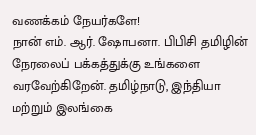வணக்கம் நேயர்களே!
நான் எம். ஆர். ஷோபனா. பிபிசி தமிழின் நேரலைப் பக்கத்துக்கு உங்களை வரவேற்கிறேன். தமிழ்நாடு, இந்தியா மற்றும் இலங்கை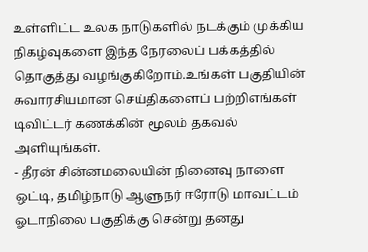உள்ளிட்ட உலக நாடுகளில் நடக்கும் முக்கிய நிகழ்வுகளை இந்த நேரலைப் பக்கத்தில் தொகுத்து வழங்குகிறோம்.உங்கள் பகுதியின் சுவாரசியமான செய்திகளைப் பற்றிஎங்கள் டிவிட்டர் கணக்கின் மூலம் தகவல் அளியுங்கள்.
- தீரன் சின்னமலையின் நினைவு நாளை ஒட்டி, தமிழ்நாடு ஆளுநர் ஈரோடு மாவட்டம் ஓடாநிலை பகுதிக்கு சென்று தனது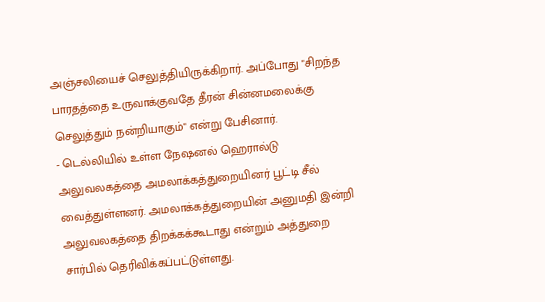அஞ்சலியைச் செலுத்தியிருக்கிறார். அப்போது "சிறந்த பாரதத்தை உருவாக்குவதே தீரன் சின்னமலைக்கு செலுத்தும் நன்றியாகும்" என்று பேசினார்.
- டெல்லியில் உள்ள நேஷனல் ஹெரால்டு அலுவலகத்தை அமலாக்கத்துறையினர் பூட்டி சீல் வைத்துள்ளனர். அமலாக்கத்துறையின் அனுமதி இன்றி அலுவலகத்தை திறக்கக்கூடாது என்றும் அத்துறை சார்பில் தெரிவிக்கப்பட்டுள்ளது.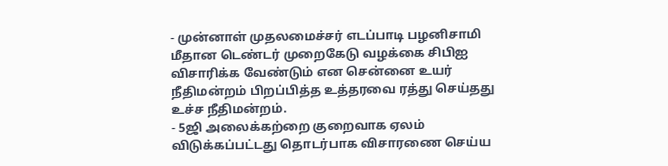- முன்னாள் முதலமைச்சர் எடப்பாடி பழனிசாமி மீதான டெண்டர் முறைகேடு வழக்கை சிபிஐ விசாரிக்க வேண்டும் என சென்னை உயர் நீதிமன்றம் பிறப்பித்த உத்தரவை ரத்து செய்தது உச்ச நீதிமன்றம்.
- 5ஜி அலைக்கற்றை குறைவாக ஏலம் விடுக்கப்பட்டது தொடர்பாக விசாரணை செய்ய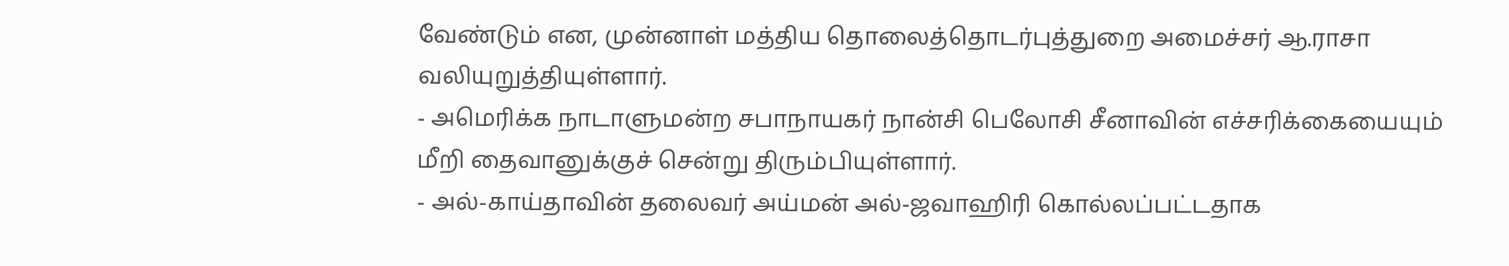வேண்டும் என, முன்னாள் மத்திய தொலைத்தொடர்புத்துறை அமைச்சர் ஆ.ராசா வலியுறுத்தியுள்ளார்.
- அமெரிக்க நாடாளுமன்ற சபாநாயகர் நான்சி பெலோசி சீனாவின் எச்சரிக்கையையும் மீறி தைவானுக்குச் சென்று திரும்பியுள்ளார்.
- அல்-காய்தாவின் தலைவர் அய்மன் அல்-ஜவாஹிரி கொல்லப்பட்டதாக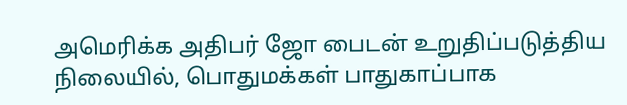அமெரிக்க அதிபர் ஜோ பைடன் உறுதிப்படுத்திய நிலையில், பொதுமக்கள் பாதுகாப்பாக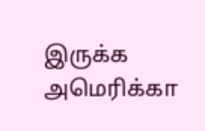இருக்க அமெரிக்கா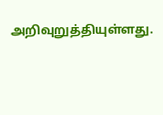அறிவுறுத்தியுள்ளது.